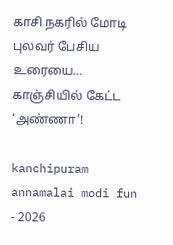காசி நகரில் மோடி புலவர் பேசிய உரையை… காஞ்சியில் கேட்ட ‘அண்ணா’!

kanchipuram annamalai modi fun - 2026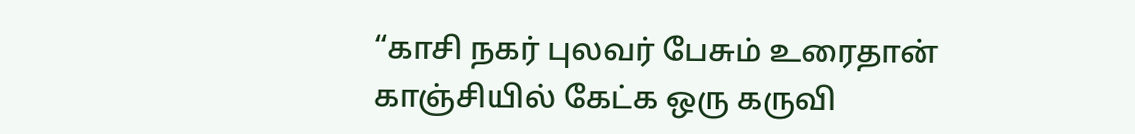“காசி நகர் புலவர் பேசும் உரைதான் காஞ்சியில் கேட்க ஒரு கருவி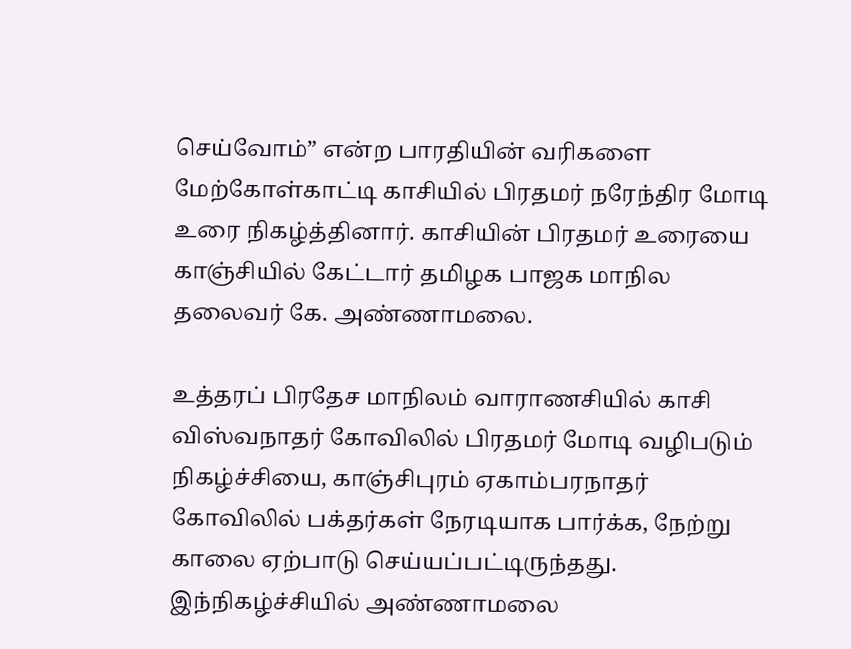செய்வோம்” என்ற பாரதியின் வரிகளை மேற்கோள்காட்டி காசியில் பிரதமர் நரேந்திர மோடி உரை நிகழ்த்தினார். காசியின் பிரதமர் உரையை காஞ்சியில் கேட்டார் தமிழக பாஜக மாநில தலைவர் கே. அண்ணாமலை.

உத்தரப் பிரதேச மாநிலம் வாராணசியில் காசி விஸ்வநாதர் கோவிலில் பிரதமர் மோடி வழிபடும் நிகழ்ச்சியை, காஞ்சிபுரம் ஏகாம்பரநாதர் கோவிலில் பக்தர்கள் நேரடியாக பார்க்க, நேற்று காலை ஏற்பாடு செய்யப்பட்டிருந்தது. இந்நிகழ்ச்சியில் அண்ணாமலை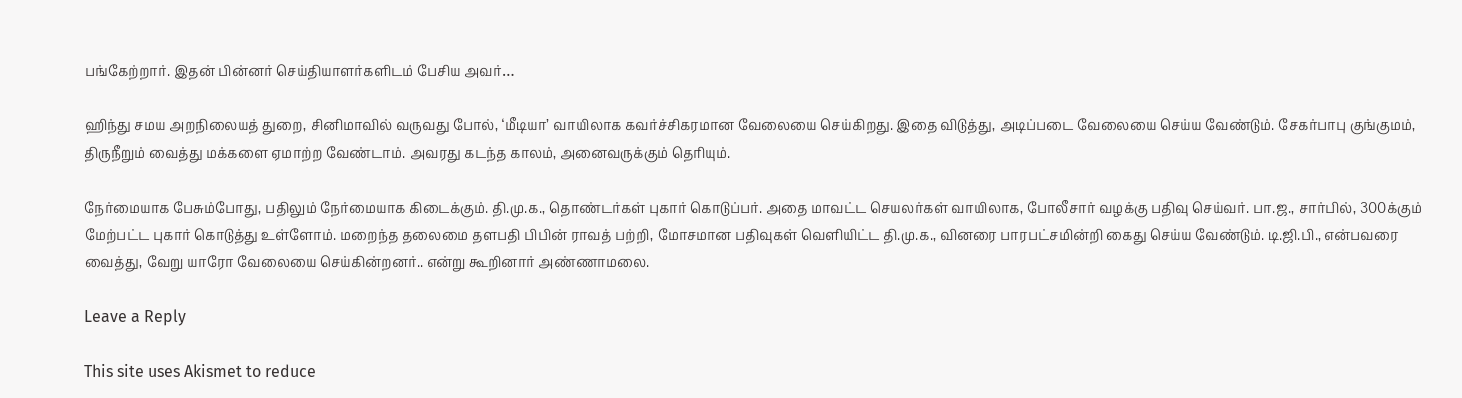பங்கேற்றார். இதன் பின்னர் செய்தியாளர்களிடம் பேசிய அவர்…

ஹிந்து சமய அறநிலையத் துறை, சினிமாவில் வருவது போல், ‘மீடியா’ வாயிலாக கவர்ச்சிகரமான வேலையை செய்கிறது. இதை விடுத்து, அடிப்படை வேலையை செய்ய வேண்டும். சேகர்பாபு குங்குமம், திருநீறும் வைத்து மக்களை ஏமாற்ற வேண்டாம். அவரது கடந்த காலம், அனைவருக்கும் தெரியும்.

நேர்மையாக பேசும்போது, பதிலும் நேர்மையாக கிடைக்கும். தி.மு.க., தொண்டர்கள் புகார் கொடுப்பர். அதை மாவட்ட செயலர்கள் வாயிலாக, போலீசார் வழக்கு பதிவு செய்வர். பா.ஜ., சார்பில், 300க்கும் மேற்பட்ட புகார் கொடுத்து உள்ளோம். மறைந்த தலைமை தளபதி பிபின் ராவத் பற்றி, மோசமான பதிவுகள் வெளியிட்ட தி.மு.க., வினரை பாரபட்சமின்றி கைது செய்ய வேண்டும். டி.ஜி.பி., என்பவரை வைத்து, வேறு யாரோ வேலையை செய்கின்றனர்.. என்று கூறினார் அண்ணாமலை.

Leave a Reply

This site uses Akismet to reduce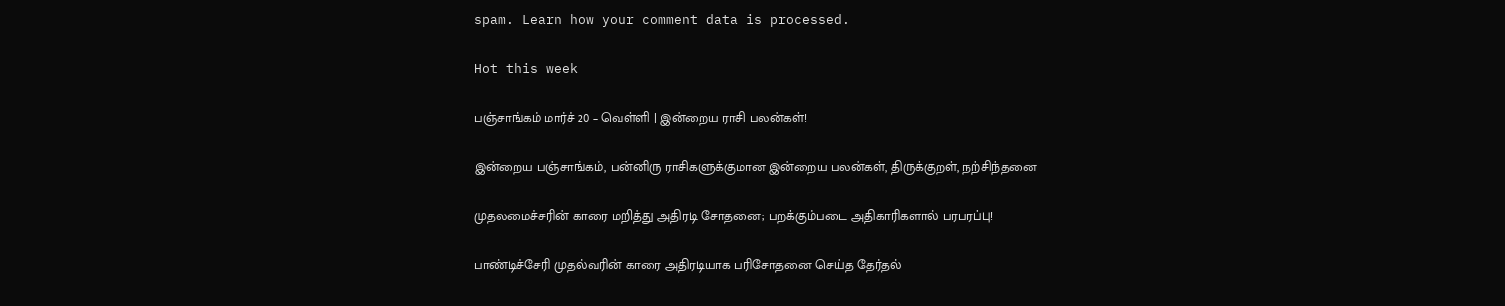spam. Learn how your comment data is processed.

Hot this week

பஞ்சாங்கம் மார்ச் 20 – வெள்ளி | இன்றைய ராசி பலன்கள்!

இன்றைய பஞ்சாங்கம், பன்னிரு ராசிகளுக்குமான இன்றைய பலன்கள், திருக்குறள், நற்சிந்தனை

முதலமைச்சரின் காரை மறித்து அதிரடி சோதனை; பறக்கும்படை அதிகாரிகளால் பரபரப்பு!

பாண்டிச்சேரி முதல்வரின் காரை அதிரடியாக பரிசோதனை செய்த தேர்தல்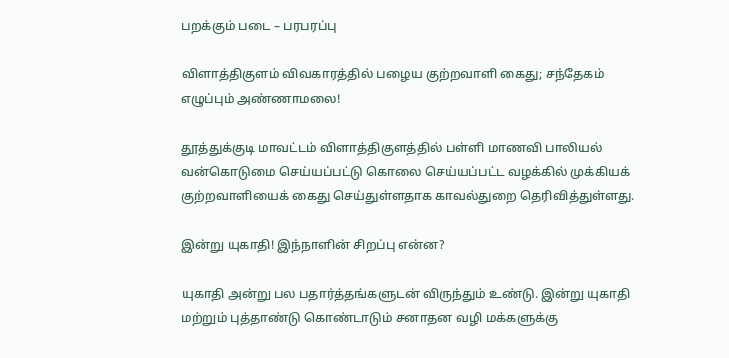பறக்கும் படை – பரபரப்பு

விளாத்திகுளம் விவகாரத்தில் பழைய குற்றவாளி கைது; சந்தேகம் எழுப்பும் அண்ணாமலை!

தூத்துக்குடி மாவட்டம் விளாத்திகுளத்தில் பள்ளி மாணவி பாலியல் வன்கொடுமை செய்யப்பட்டு கொலை செய்யப்பட்ட வழக்கில் முக்கியக் குற்றவாளியைக் கைது செய்துள்ளதாக காவல்துறை தெரிவித்துள்ளது.

இன்று யுகாதி! இந்நாளின் சிறப்பு என்ன?

யுகாதி அன்று பல பதார்த்தங்களுடன் விருந்தும் உண்டு. இன்று யுகாதி மற்றும் புத்தாண்டு கொண்டாடும் சனாதன வழி மக்களுக்கு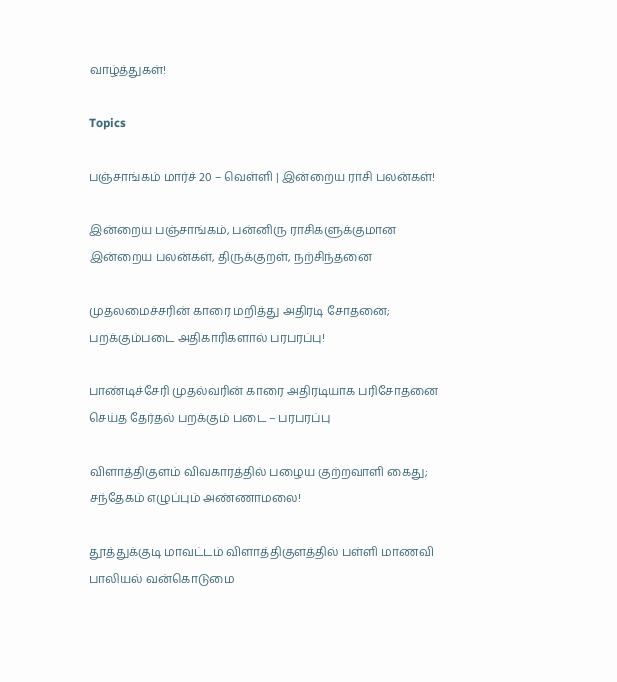வாழ்த்துகள்!

Topics

பஞ்சாங்கம் மார்ச் 20 – வெள்ளி | இன்றைய ராசி பலன்கள்!

இன்றைய பஞ்சாங்கம், பன்னிரு ராசிகளுக்குமான இன்றைய பலன்கள், திருக்குறள், நற்சிந்தனை

முதலமைச்சரின் காரை மறித்து அதிரடி சோதனை; பறக்கும்படை அதிகாரிகளால் பரபரப்பு!

பாண்டிச்சேரி முதல்வரின் காரை அதிரடியாக பரிசோதனை செய்த தேர்தல் பறக்கும் படை – பரபரப்பு

விளாத்திகுளம் விவகாரத்தில் பழைய குற்றவாளி கைது; சந்தேகம் எழுப்பும் அண்ணாமலை!

தூத்துக்குடி மாவட்டம் விளாத்திகுளத்தில் பள்ளி மாணவி பாலியல் வன்கொடுமை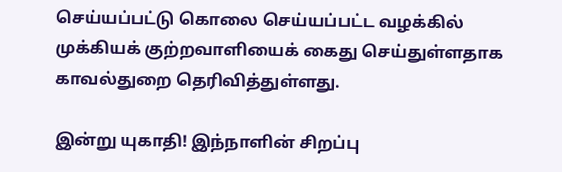செய்யப்பட்டு கொலை செய்யப்பட்ட வழக்கில் முக்கியக் குற்றவாளியைக் கைது செய்துள்ளதாக காவல்துறை தெரிவித்துள்ளது.

இன்று யுகாதி! இந்நாளின் சிறப்பு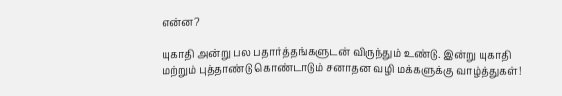என்ன?

யுகாதி அன்று பல பதார்த்தங்களுடன் விருந்தும் உண்டு. இன்று யுகாதி மற்றும் புத்தாண்டு கொண்டாடும் சனாதன வழி மக்களுக்கு வாழ்த்துகள்!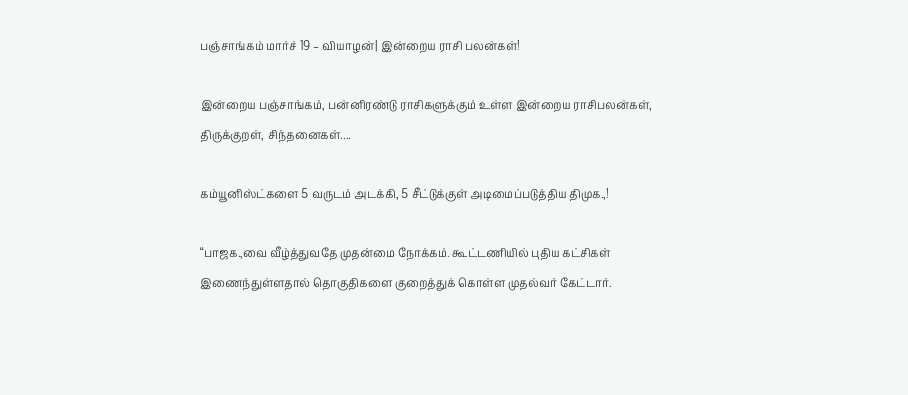பஞ்சாங்கம் மார்ச் 19 – வியாழன்| இன்றைய ராசி பலன்கள்!

இன்றைய பஞ்சாங்கம், பன்னிரண்டு ராசிகளுக்கும் உள்ள இன்றைய ராசிபலன்கள், திருக்குறள், சிந்தனைகள்....

கம்யூனிஸ்ட்களை 5 வருடம் அடக்கி, 5 சீட்டுக்குள் அடிமைப்படுத்திய திமுக.,!

“பாஜக.,வை வீழ்த்துவதே முதன்மை நோக்கம். கூட்டணியில் புதிய கட்சிகள் இணைந்துள்ளதால் தொகுதிகளை குறைத்துக் கொள்ள முதல்வர் கேட்டார்.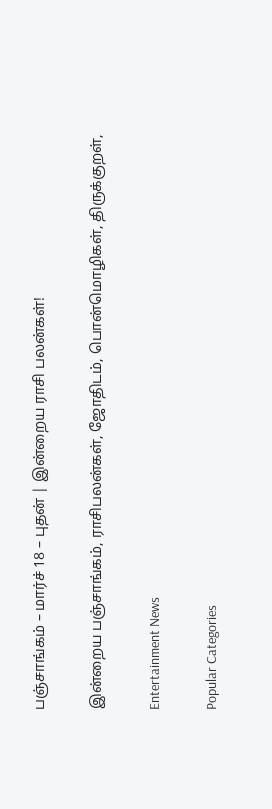பஞ்சாங்கம் – மார்ச் 18 – புதன் | இன்றைய ராசி பலன்கள்!

இன்றைய பஞ்சாங்கம், ராசிபலன்கள், ஜோதிடம், பொன்மொழிகள், திருக்குறள்,

Entertainment News

Popular Categories